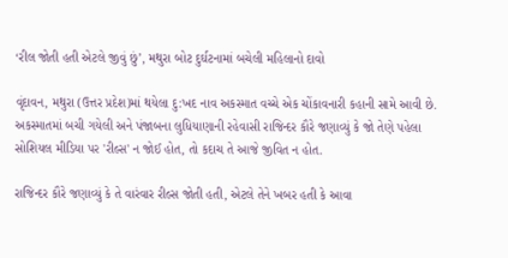‘રીલ જોતી હતી એટલે જીવું છું’, મથુરા બોટ દુર્ઘટનામાં બચેલી મહિલાનો દાવો

વૃંદાવન, મથુરા (ઉત્તર પ્રદેશ)માં થયેલા દુ:ખદ નાવ અકસ્માત વચ્ચે એક ચોંકાવનારી કહાની સામે આવી છે. અકસ્માતમાં બચી ગયેલી અને પંજાબના લુધિયાણાની રહેવાસી રાજિન્દર કૌરે જણાવ્યું કે જો તેણે પહેલા સોશિયલ મીડિયા પર 'રીલ્સ' ન જોઈ હોત, તો કદાચ તે આજે જીવિત ન હોત.

રાજિન્દર કૌરે જણાવ્યું કે તે વારંવાર રીલ્સ જોતી હતી, એટલે તેને ખબર હતી કે આવા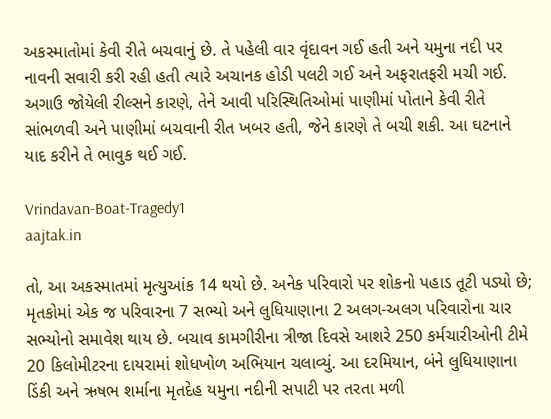અકસ્માતોમાં કેવી રીતે બચવાનું છે. તે પહેલી વાર વૃંદાવન ગઈ હતી અને યમુના નદી પર નાવની સવારી કરી રહી હતી ત્યારે અચાનક હોડી પલટી ગઈ અને અફરાતફરી મચી ગઈ. અગાઉ જોયેલી રીલ્સને કારણે, તેને આવી પરિસ્થિતિઓમાં પાણીમાં પોતાને કેવી રીતે સાંભળવી અને પાણીમાં બચવાની રીત ખબર હતી, જેને કારણે તે બચી શકી. આ ઘટનાને યાદ કરીને તે ભાવુક થઈ ગઈ.

Vrindavan-Boat-Tragedy1
aajtak.in

તો, આ અકસ્માતમાં મૃત્યુઆંક 14 થયો છે. અનેક પરિવારો પર શોકનો પહાડ તૂટી પડ્યો છે; મૃતકોમાં એક જ પરિવારના 7 સભ્યો અને લુધિયાણાના 2 અલગ-અલગ પરિવારોના ચાર સભ્યોનો સમાવેશ થાય છે. બચાવ કામગીરીના ત્રીજા દિવસે આશરે 250 કર્મચારીઓની ટીમે 20 કિલોમીટરના દાયરામાં શોધખોળ અભિયાન ચલાવ્યું. આ દરમિયાન, બંને લુધિયાણાના ડિંકી અને ઋષભ શર્માના મૃતદેહ યમુના નદીની સપાટી પર તરતા મળી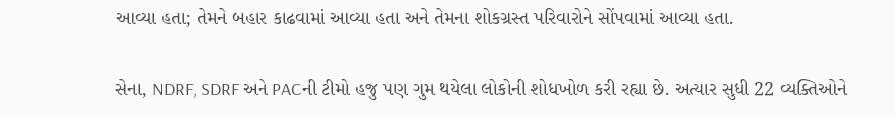આવ્યા હતા; તેમને બહાર કાઢવામાં આવ્યા હતા અને તેમના શોકગ્રસ્ત પરિવારોને સોંપવામાં આવ્યા હતા.

સેના, NDRF, SDRF અને PACની ટીમો હજુ પણ ગુમ થયેલા લોકોની શોધખોળ કરી રહ્યા છે. અત્યાર સુધી 22 વ્યક્તિઓને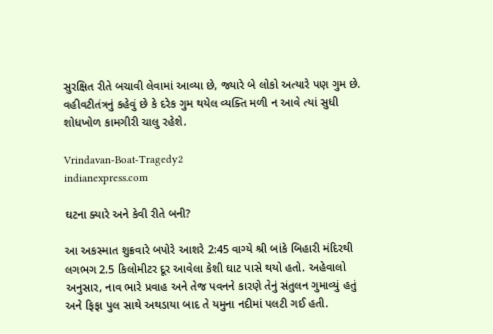સુરક્ષિત રીતે બચાવી લેવામાં આવ્યા છે, જ્યારે બે લોકો અત્યારે પણ ગુમ છે. વહીવટીતંત્રનું કહેવું છે કે દરેક ગુમ થયેલ વ્યક્તિ મળી ન આવે ત્યાં સુધી શોધખોળ કામગીરી ચાલુ રહેશે.

Vrindavan-Boat-Tragedy2
indianexpress.com

ઘટના ક્યારે અને કેવી રીતે બની?

આ અકસ્માત શુક્રવારે બપોરે આશરે 2:45 વાગ્યે શ્રી બાંકે બિહારી મંદિરથી લગભગ 2.5 કિલોમીટર દૂર આવેલા કેશી ઘાટ પાસે થયો હતો. અહેવાલો અનુસાર, નાવ ભારે પ્રવાહ અને તેજ પવનને કારણે તેનું સંતુલન ગુમાવ્યું હતું અને ફિફા પુલ સાથે અથડાયા બાદ તે યમુના નદીમાં પલટી ગઈ હતી.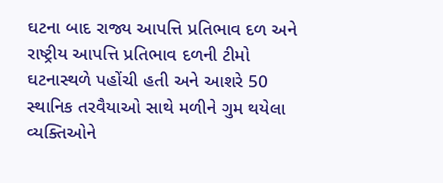ઘટના બાદ રાજ્ય આપત્તિ પ્રતિભાવ દળ અને રાષ્ટ્રીય આપત્તિ પ્રતિભાવ દળની ટીમો ઘટનાસ્થળે પહોંચી હતી અને આશરે 50 સ્થાનિક તરવૈયાઓ સાથે મળીને ગુમ થયેલા વ્યક્તિઓને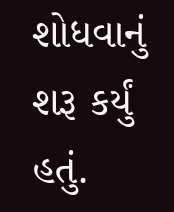શોધવાનું શરૂ કર્યું હતું.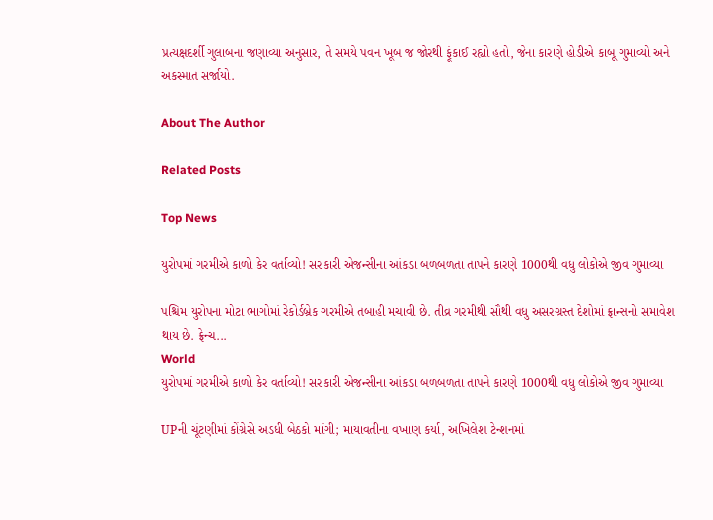પ્રત્યક્ષદર્શી ગુલાબના જણાવ્યા અનુસાર, તે સમયે પવન ખૂબ જ જોરથી ફૂંકાઈ રહ્યો હતો, જેના કારણે હોડીએ કાબૂ ગુમાવ્યો અને અકસ્માત સર્જાયો.

About The Author

Related Posts

Top News

યુરોપમાં ગરમીએ કાળો કેર વર્તાવ્યો! સરકારી એજન્સીના આંકડા બળબળતા તાપને કારણે 1000થી વધુ લોકોએ જીવ ગુમાવ્યા

પશ્ચિમ યુરોપના મોટા ભાગોમાં રેકોર્ડબ્રેક ગરમીએ તબાહી મચાવી છે. તીવ્ર ગરમીથી સૌથી વધુ અસરગ્રસ્ત દેશોમાં ફ્રાન્સનો સમાવેશ થાય છે. ફ્રેન્ચ...
World
યુરોપમાં ગરમીએ કાળો કેર વર્તાવ્યો! સરકારી એજન્સીના આંકડા બળબળતા તાપને કારણે 1000થી વધુ લોકોએ જીવ ગુમાવ્યા

UPની ચૂંટણીમાં કોંગ્રેસે અડધી બેઠકો માંગી; માયાવતીના વખાણ કર્યા, અખિલેશ ટેન્શનમાં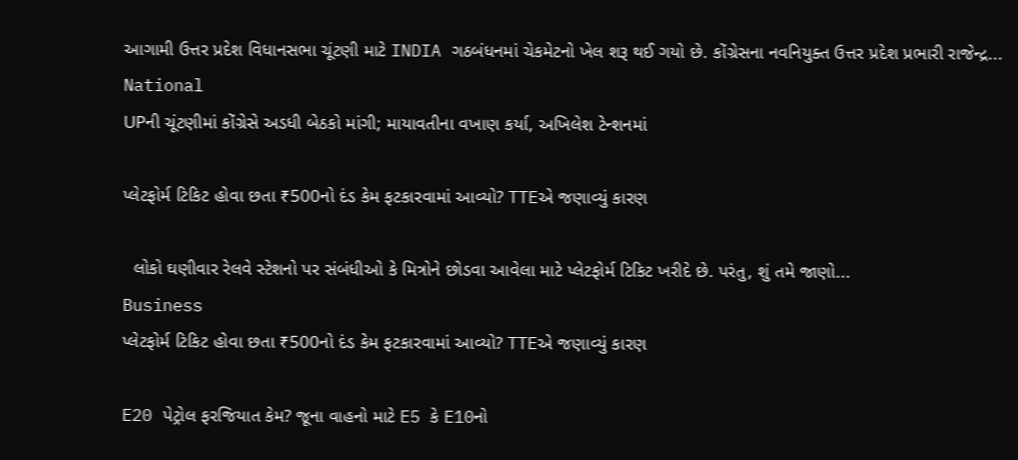આગામી ઉત્તર પ્રદેશ વિધાનસભા ચૂંટણી માટે INDIA ગઠબંધનમાં ચેકમેટનો ખેલ શરૂ થઈ ગયો છે. કોંગ્રેસના નવનિયુક્ત ઉત્તર પ્રદેશ પ્રભારી રાજેન્દ્ર...
National
UPની ચૂંટણીમાં કોંગ્રેસે અડધી બેઠકો માંગી; માયાવતીના વખાણ કર્યા, અખિલેશ ટેન્શનમાં

પ્લેટફોર્મ ટિકિટ હોવા છતા ₹500નો દંડ કેમ ફટકારવામાં આવ્યો? TTEએ જણાવ્યું કારણ

  લોકો ઘણીવાર રેલવે સ્ટેશનો પર સંબંધીઓ કે મિત્રોને છોડવા આવેલા માટે પ્લેટફોર્મ ટિકિટ ખરીદે છે. પરંતુ, શું તમે જાણો...
Business
પ્લેટફોર્મ ટિકિટ હોવા છતા ₹500નો દંડ કેમ ફટકારવામાં આવ્યો? TTEએ જણાવ્યું કારણ

E20 પેટ્રોલ ફરજિયાત કેમ? જૂના વાહનો માટે E5 કે E10નો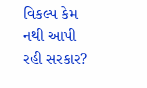વિકલ્પ કેમ નથી આપી રહી સરકાર?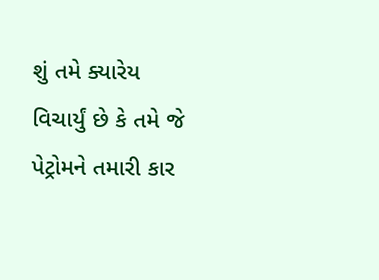શું તમે ક્યારેય વિચાર્યું છે કે તમે જે પેટ્રોમને તમારી કાર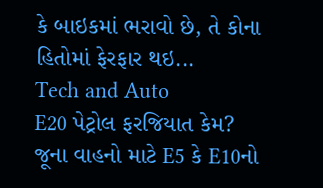કે બાઇકમાં ભરાવો છે, તે કોના હિતોમાં ફેરફાર થઇ...
Tech and Auto
E20 પેટ્રોલ ફરજિયાત કેમ? જૂના વાહનો માટે E5 કે E10નો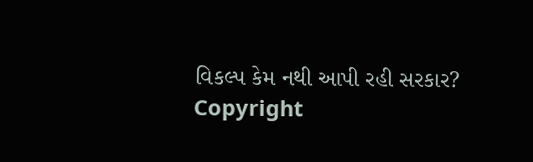વિકલ્પ કેમ નથી આપી રહી સરકાર?
Copyright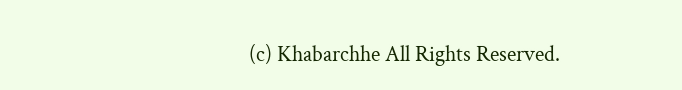(c) Khabarchhe All Rights Reserved.